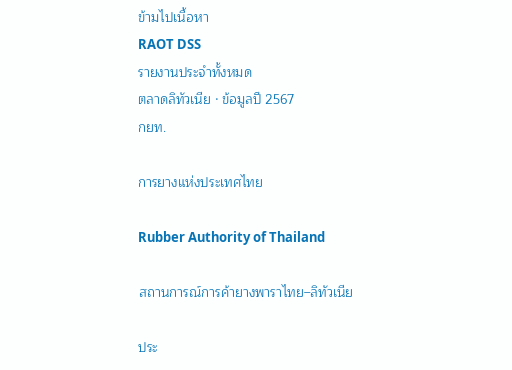ข้ามไปเนื้อหา
RAOT DSS
รายงานประจำทั้งหมด
ตลาดลิทัวเนีย · ข้อมูลปี 2567
กยท.

การยางแห่งประเทศไทย

Rubber Authority of Thailand

สถานการณ์การค้ายางพาราไทย–ลิทัวเนีย

ประ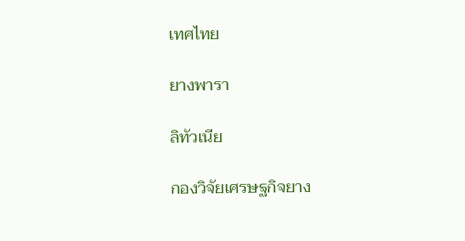เทศไทย

ยางพารา

ลิทัวเนีย

กองวิจัยเศรษฐกิจยาง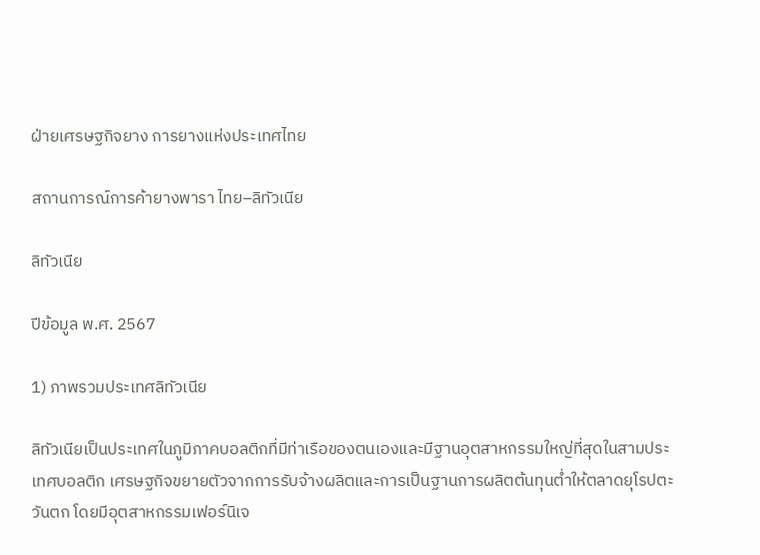ฝ่ายเศรษฐกิจยาง การยางแห่งประเทศไทย

สถานการณ์การค้ายางพารา ไทย–ลิทัวเนีย

ลิทัวเนีย

ปีข้อมูล พ.ศ. 2567

1) ภาพรวมประเทศลิทัวเนีย

ลิทัวเนียเป็นประเทศในภูมิภาคบอลติกที่มีท่าเรือของตนเองและมีฐานอุตสาหกรรมใหญ่ที่สุดในสามประเทศบอลติก เศรษฐกิจขยายตัวจากการรับจ้างผลิตและการเป็นฐานการผลิตต้นทุนต่ำให้ตลาดยุโรปตะวันตก โดยมีอุตสาหกรรมเฟอร์นิเจ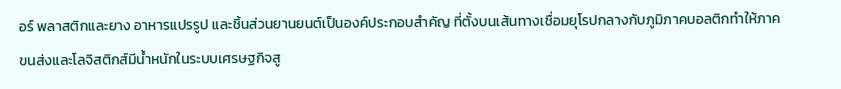อร์ พลาสติกและยาง อาหารแปรรูป และชิ้นส่วนยานยนต์เป็นองค์ประกอบสำคัญ ที่ตั้งบนเส้นทางเชื่อมยุโรปกลางกับภูมิภาคบอลติกทำให้ภาคขนส่งและโลจิสติกส์มีน้ำหนักในระบบเศรษฐกิจสู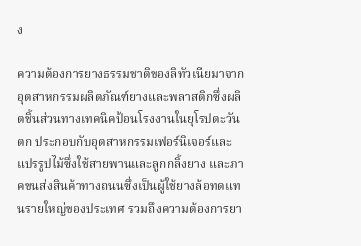ง

ความต้องการยางธรรมชาติของลิทัวเนียมาจากอุตสาหกรรมผลิตภัณฑ์ยางและพลาสติกซึ่งผลิตชิ้นส่วนทางเทคนิคป้อนโรงงานในยุโรปตะวันตก ประกอบกับอุตสาหกรรมเฟอร์นิเจอร์และแปรรูปไม้ซึ่งใช้สายพานและลูกกลิ้งยาง และภาคขนส่งสินค้าทางถนนซึ่งเป็นผู้ใช้ยางล้อทดแทนรายใหญ่ของประเทศ รวมถึงความต้องการยา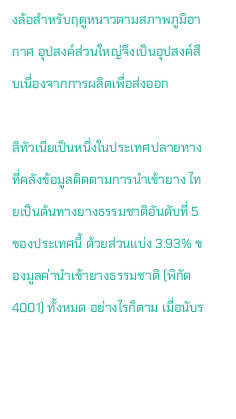งล้อสำหรับฤดูหนาวตามสภาพภูมิอากาศ อุปสงค์ส่วนใหญ่จึงเป็นอุปสงค์สืบเนื่องจากการผลิตเพื่อส่งออก

ลิทัวเนียเป็นหนึ่งในประเทศปลายทางที่คลังข้อมูลติดตามการนำเข้ายาง ไทยเป็นต้นทางยางธรรมชาติอันดับที่ 5 ของประเทศนี้ ด้วยส่วนแบ่ง 3.93% ของมูลค่านำเข้ายางธรรมชาติ (พิกัด 4001) ทั้งหมด อย่างไรก็ตาม เมื่อนับร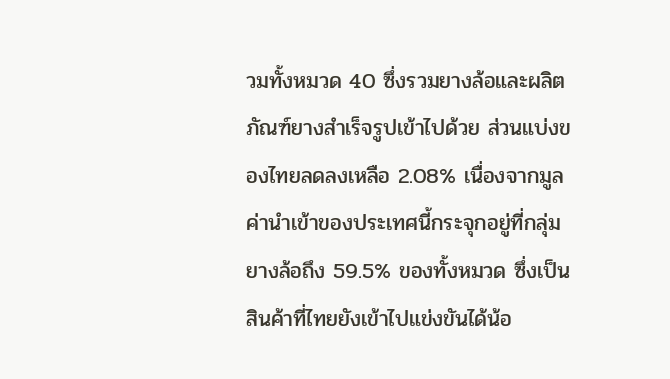วมทั้งหมวด 40 ซึ่งรวมยางล้อและผลิตภัณฑ์ยางสำเร็จรูปเข้าไปด้วย ส่วนแบ่งของไทยลดลงเหลือ 2.08% เนื่องจากมูลค่านำเข้าของประเทศนี้กระจุกอยู่ที่กลุ่มยางล้อถึง 59.5% ของทั้งหมวด ซึ่งเป็นสินค้าที่ไทยยังเข้าไปแข่งขันได้น้อ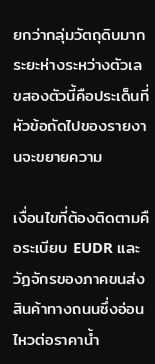ยกว่ากลุ่มวัตถุดิบมาก ระยะห่างระหว่างตัวเลขสองตัวนี้คือประเด็นที่หัวข้อถัดไปของรายงานจะขยายความ

เงื่อนไขที่ต้องติดตามคือระเบียบ EUDR และวัฏจักรของภาคขนส่งสินค้าทางถนนซึ่งอ่อนไหวต่อราคาน้ำ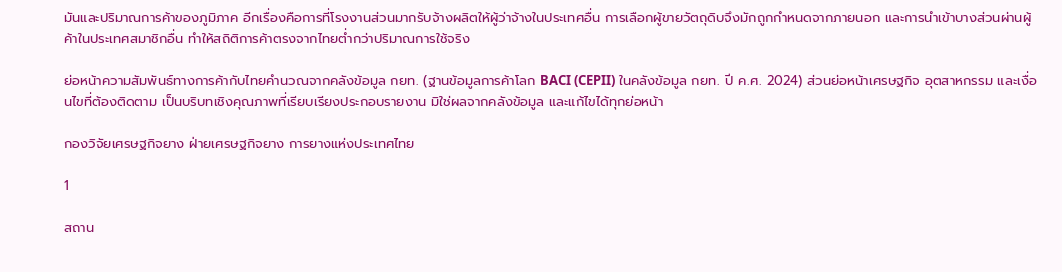มันและปริมาณการค้าของภูมิภาค อีกเรื่องคือการที่โรงงานส่วนมากรับจ้างผลิตให้ผู้ว่าจ้างในประเทศอื่น การเลือกผู้ขายวัตถุดิบจึงมักถูกกำหนดจากภายนอก และการนำเข้าบางส่วนผ่านผู้ค้าในประเทศสมาชิกอื่น ทำให้สถิติการค้าตรงจากไทยต่ำกว่าปริมาณการใช้จริง

ย่อหน้าความสัมพันธ์ทางการค้ากับไทยคำนวณจากคลังข้อมูล กยท. (ฐานข้อมูลการค้าโลก BACI (CEPII) ในคลังข้อมูล กยท. ปี ค.ศ. 2024) ส่วนย่อหน้าเศรษฐกิจ อุตสาหกรรม และเงื่อนไขที่ต้องติดตาม เป็นบริบทเชิงคุณภาพที่เรียบเรียงประกอบรายงาน มิใช่ผลจากคลังข้อมูล และแก้ไขได้ทุกย่อหน้า

กองวิจัยเศรษฐกิจยาง ฝ่ายเศรษฐกิจยาง การยางแห่งประเทศไทย

1

สถาน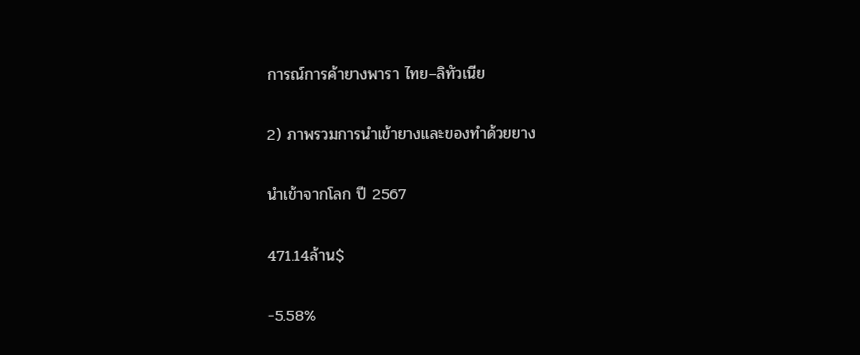การณ์การค้ายางพารา ไทย–ลิทัวเนีย

2) ภาพรวมการนำเข้ายางและของทำด้วยยาง

นำเข้าจากโลก ปี 2567

471.14ล้าน$

−5.58%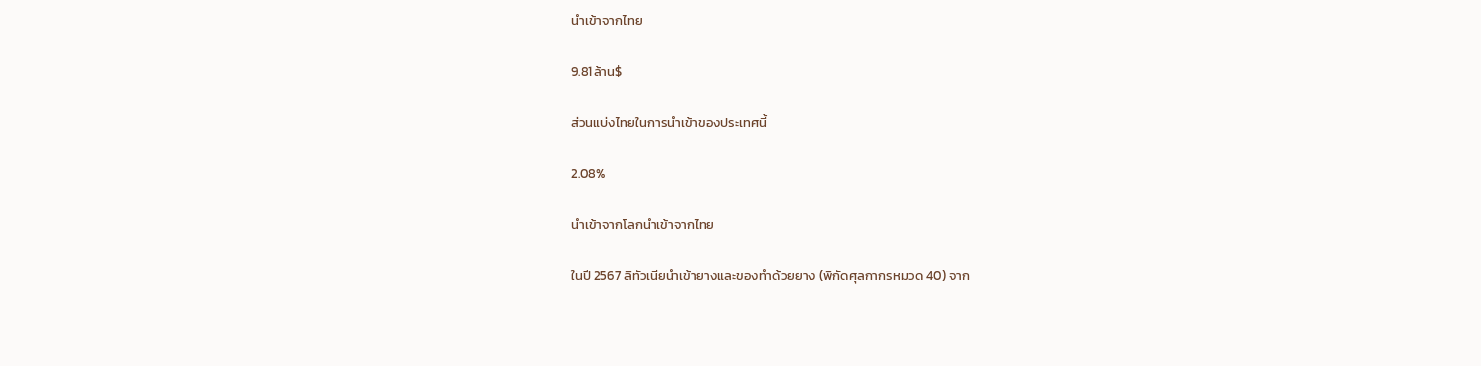นำเข้าจากไทย

9.81ล้าน$

ส่วนแบ่งไทยในการนำเข้าของประเทศนี้

2.08%

นำเข้าจากโลกนำเข้าจากไทย

ในปี 2567 ลิทัวเนียนำเข้ายางและของทำด้วยยาง (พิกัดศุลกากรหมวด 40) จาก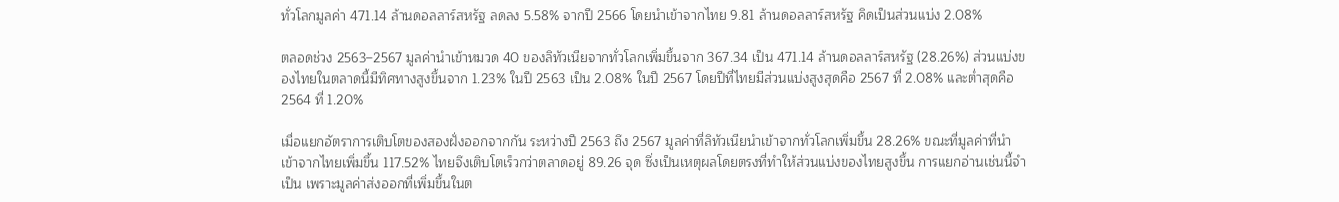ทั่วโลกมูลค่า 471.14 ล้านดอลลาร์สหรัฐ ลดลง 5.58% จากปี 2566 โดยนำเข้าจากไทย 9.81 ล้านดอลลาร์สหรัฐ คิดเป็นส่วนแบ่ง 2.08%

ตลอดช่วง 2563–2567 มูลค่านำเข้าหมวด 40 ของลิทัวเนียจากทั่วโลกเพิ่มขึ้นจาก 367.34 เป็น 471.14 ล้านดอลลาร์สหรัฐ (28.26%) ส่วนแบ่งของไทยในตลาดนี้มีทิศทางสูงขึ้นจาก 1.23% ในปี 2563 เป็น 2.08% ในปี 2567 โดยปีที่ไทยมีส่วนแบ่งสูงสุดคือ 2567 ที่ 2.08% และต่ำสุดคือ 2564 ที่ 1.20%

เมื่อแยกอัตราการเติบโตของสองฝั่งออกจากกัน ระหว่างปี 2563 ถึง 2567 มูลค่าที่ลิทัวเนียนำเข้าจากทั่วโลกเพิ่มขึ้น 28.26% ขณะที่มูลค่าที่นำเข้าจากไทยเพิ่มขึ้น 117.52% ไทยจึงเติบโตเร็วกว่าตลาดอยู่ 89.26 จุด ซึ่งเป็นเหตุผลโดยตรงที่ทำให้ส่วนแบ่งของไทยสูงขึ้น การแยกอ่านเช่นนี้จำเป็น เพราะมูลค่าส่งออกที่เพิ่มขึ้นในต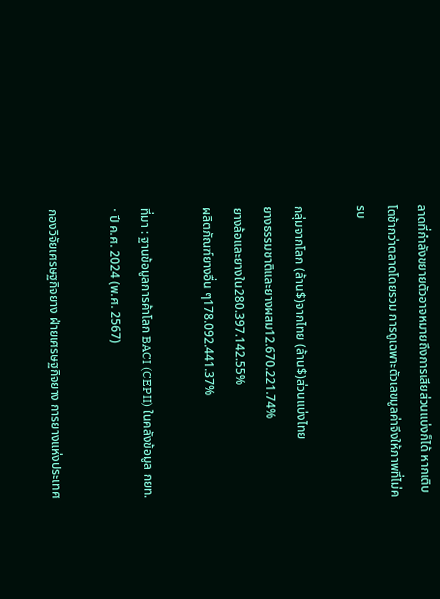ลาดที่กำลังขยายตัวอาจหมายถึงการเสียส่วนแบ่งก็ได้ หากเติบโตช้ากว่าตลาดโดยรวม การดูเฉพาะตัวเลขมูลค่าจึงให้ภาพที่ไม่ครบ

กลุ่มจากโลก (ล้าน$)จากไทย (ล้าน$)ส่วนแบ่งไทย
ยางธรรมชาติและยางผสม12.670.221.74%
ยางล้อและยางใน280.397.142.55%
ผลิตภัณฑ์ยางอื่น ๆ178.092.441.37%

ที่มา : ฐานข้อมูลการค้าโลก BACI (CEPII) ในคลังข้อมูล กยท. · ปี ค.ศ. 2024 (พ.ศ. 2567)

กองวิจัยเศรษฐกิจยาง ฝ่ายเศรษฐกิจยาง การยางแห่งประเทศ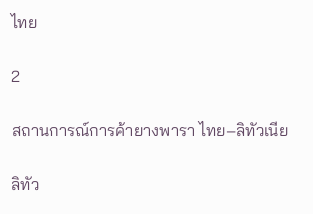ไทย

2

สถานการณ์การค้ายางพารา ไทย–ลิทัวเนีย

ลิทัว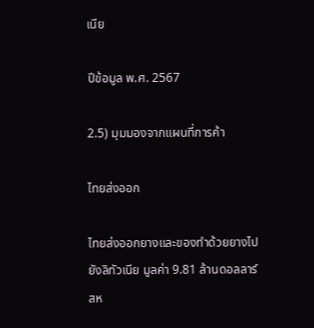เนีย

ปีข้อมูล พ.ศ. 2567

2.5) มุมมองจากแผนที่การค้า

ไทยส่งออก

ไทยส่งออกยางและของทำด้วยยางไปยังลิทัวเนีย มูลค่า 9.81 ล้านดอลลาร์สห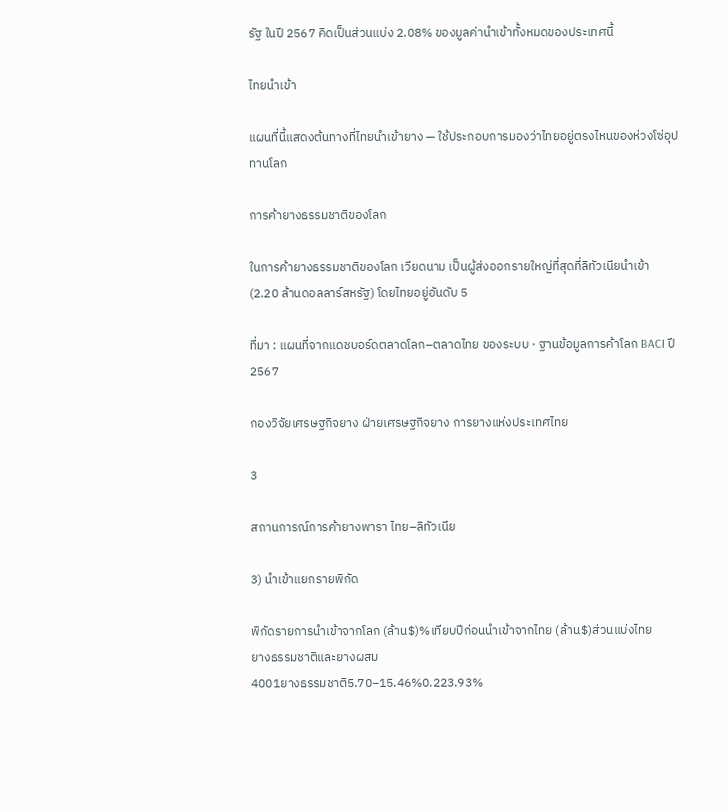รัฐ ในปี 2567 คิดเป็นส่วนแบ่ง 2.08% ของมูลค่านำเข้าทั้งหมดของประเทศนี้

ไทยนำเข้า

แผนที่นี้แสดงต้นทางที่ไทยนำเข้ายาง — ใช้ประกอบการมองว่าไทยอยู่ตรงไหนของห่วงโซ่อุปทานโลก

การค้ายางธรรมชาติของโลก

ในการค้ายางธรรมชาติของโลก เวียดนาม เป็นผู้ส่งออกรายใหญ่ที่สุดที่ลิทัวเนียนำเข้า (2.20 ล้านดอลลาร์สหรัฐ) โดยไทยอยู่อันดับ 5

ที่มา : แผนที่จากแดชบอร์ดตลาดโลก–ตลาดไทย ของระบบ · ฐานข้อมูลการค้าโลก BACI ปี 2567

กองวิจัยเศรษฐกิจยาง ฝ่ายเศรษฐกิจยาง การยางแห่งประเทศไทย

3

สถานการณ์การค้ายางพารา ไทย–ลิทัวเนีย

3) นำเข้าแยกรายพิกัด

พิกัดรายการนำเข้าจากโลก (ล้าน$)%เทียบปีก่อนนำเข้าจากไทย (ล้าน$)ส่วนแบ่งไทย
ยางธรรมชาติและยางผสม
4001ยางธรรมชาติ5.70−15.46%0.223.93%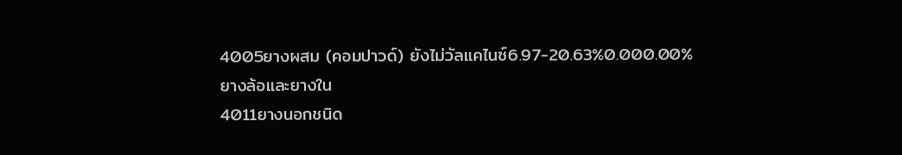4005ยางผสม (คอมปาวด์) ยังไม่วัลแคไนซ์6.97−20.63%0.000.00%
ยางล้อและยางใน
4011ยางนอกชนิด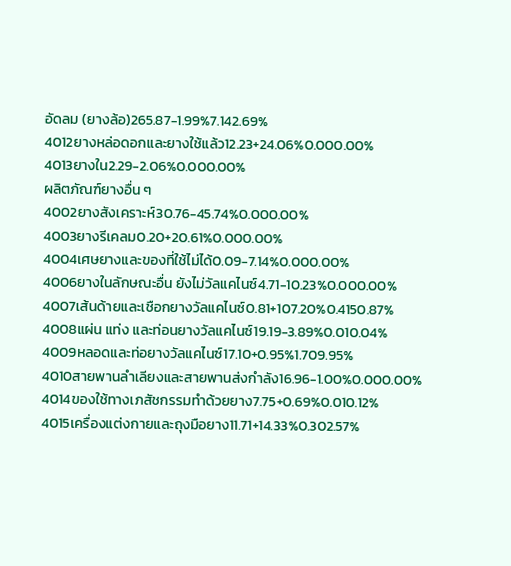อัดลม (ยางล้อ)265.87−1.99%7.142.69%
4012ยางหล่อดอกและยางใช้แล้ว12.23+24.06%0.000.00%
4013ยางใน2.29−2.06%0.000.00%
ผลิตภัณฑ์ยางอื่น ๆ
4002ยางสังเคราะห์30.76−45.74%0.000.00%
4003ยางรีเคลม0.20+20.61%0.000.00%
4004เศษยางและของที่ใช้ไม่ได้0.09−7.14%0.000.00%
4006ยางในลักษณะอื่น ยังไม่วัลแคไนซ์4.71−10.23%0.000.00%
4007เส้นด้ายและเชือกยางวัลแคไนซ์0.81+107.20%0.4150.87%
4008แผ่น แท่ง และท่อนยางวัลแคไนซ์19.19−3.89%0.010.04%
4009หลอดและท่อยางวัลแคไนซ์17.10+0.95%1.709.95%
4010สายพานลำเลียงและสายพานส่งกำลัง16.96−1.00%0.000.00%
4014ของใช้ทางเภสัชกรรมทำด้วยยาง7.75+0.69%0.010.12%
4015เครื่องแต่งกายและถุงมือยาง11.71+14.33%0.302.57%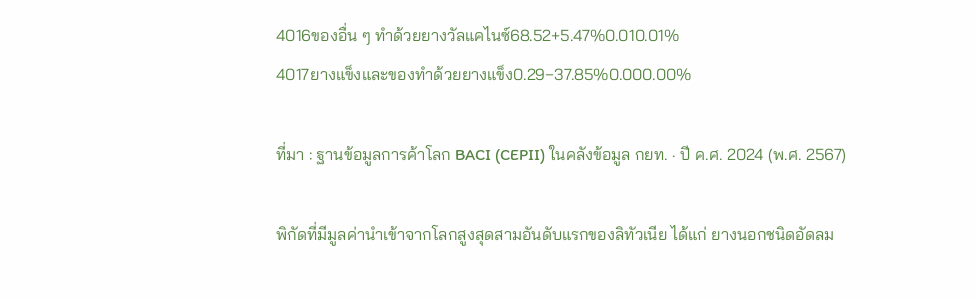4016ของอื่น ๆ ทำด้วยยางวัลแคไนซ์68.52+5.47%0.010.01%
4017ยางแข็งและของทำด้วยยางแข็ง0.29−37.85%0.000.00%

ที่มา : ฐานข้อมูลการค้าโลก BACI (CEPII) ในคลังข้อมูล กยท. · ปี ค.ศ. 2024 (พ.ศ. 2567)

พิกัดที่มีมูลค่านำเข้าจากโลกสูงสุดสามอันดับแรกของลิทัวเนีย ได้แก่ ยางนอกชนิดอัดลม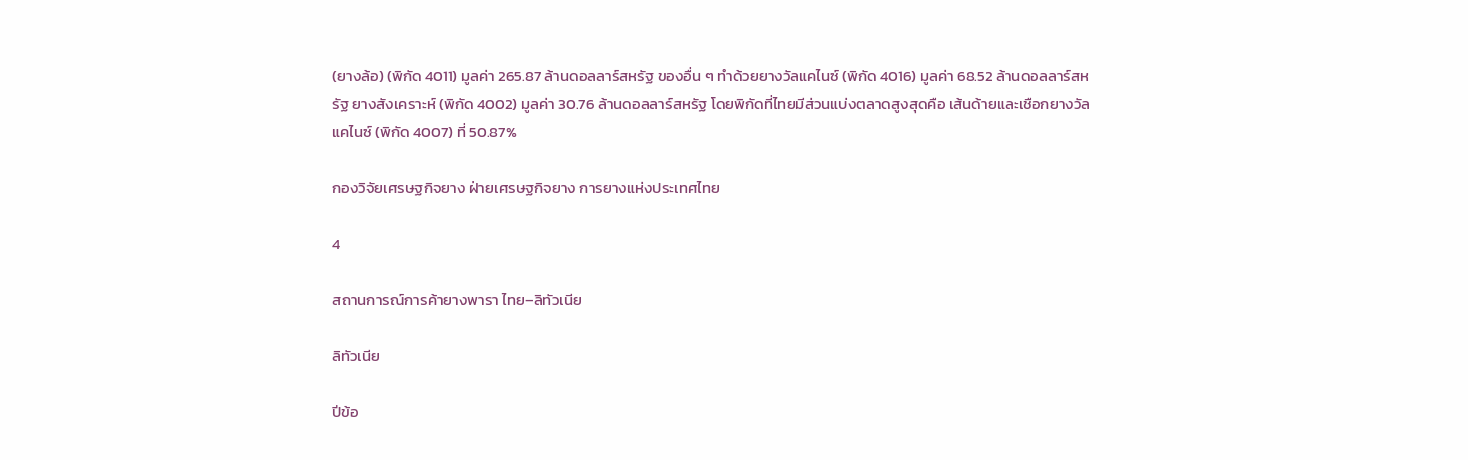(ยางล้อ) (พิกัด 4011) มูลค่า 265.87 ล้านดอลลาร์สหรัฐ ของอื่น ๆ ทำด้วยยางวัลแคไนซ์ (พิกัด 4016) มูลค่า 68.52 ล้านดอลลาร์สหรัฐ ยางสังเคราะห์ (พิกัด 4002) มูลค่า 30.76 ล้านดอลลาร์สหรัฐ โดยพิกัดที่ไทยมีส่วนแบ่งตลาดสูงสุดคือ เส้นด้ายและเชือกยางวัลแคไนซ์ (พิกัด 4007) ที่ 50.87%

กองวิจัยเศรษฐกิจยาง ฝ่ายเศรษฐกิจยาง การยางแห่งประเทศไทย

4

สถานการณ์การค้ายางพารา ไทย–ลิทัวเนีย

ลิทัวเนีย

ปีข้อ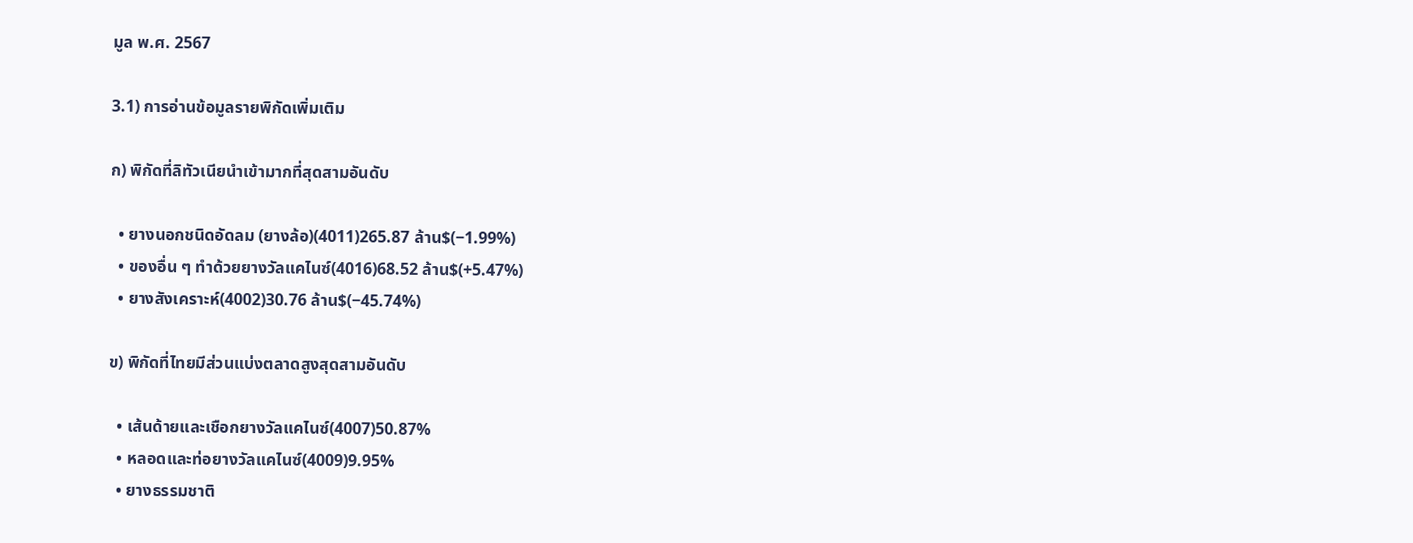มูล พ.ศ. 2567

3.1) การอ่านข้อมูลรายพิกัดเพิ่มเติม

ก) พิกัดที่ลิทัวเนียนำเข้ามากที่สุดสามอันดับ

  • ยางนอกชนิดอัดลม (ยางล้อ)(4011)265.87 ล้าน$(−1.99%)
  • ของอื่น ๆ ทำด้วยยางวัลแคไนซ์(4016)68.52 ล้าน$(+5.47%)
  • ยางสังเคราะห์(4002)30.76 ล้าน$(−45.74%)

ข) พิกัดที่ไทยมีส่วนแบ่งตลาดสูงสุดสามอันดับ

  • เส้นด้ายและเชือกยางวัลแคไนซ์(4007)50.87%
  • หลอดและท่อยางวัลแคไนซ์(4009)9.95%
  • ยางธรรมชาติ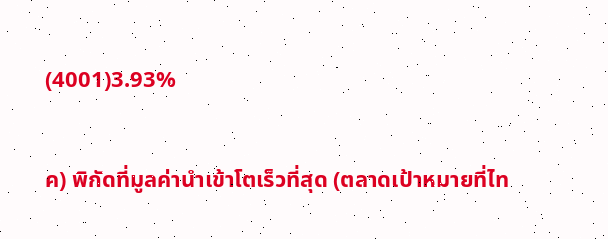(4001)3.93%

ค) พิกัดที่มูลค่านำเข้าโตเร็วที่สุด (ตลาดเป้าหมายที่ไท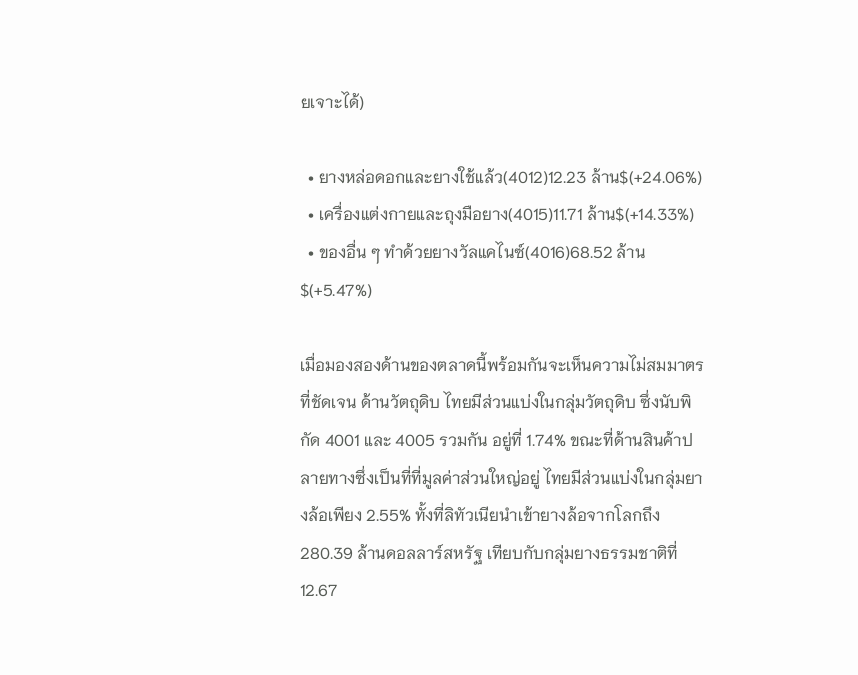ยเจาะได้)

  • ยางหล่อดอกและยางใช้แล้ว(4012)12.23 ล้าน$(+24.06%)
  • เครื่องแต่งกายและถุงมือยาง(4015)11.71 ล้าน$(+14.33%)
  • ของอื่น ๆ ทำด้วยยางวัลแคไนซ์(4016)68.52 ล้าน$(+5.47%)

เมื่อมองสองด้านของตลาดนี้พร้อมกันจะเห็นความไม่สมมาตรที่ชัดเจน ด้านวัตถุดิบ ไทยมีส่วนแบ่งในกลุ่มวัตถุดิบ ซึ่งนับพิกัด 4001 และ 4005 รวมกัน อยู่ที่ 1.74% ขณะที่ด้านสินค้าปลายทางซึ่งเป็นที่ที่มูลค่าส่วนใหญ่อยู่ ไทยมีส่วนแบ่งในกลุ่มยางล้อเพียง 2.55% ทั้งที่ลิทัวเนียนำเข้ายางล้อจากโลกถึง 280.39 ล้านดอลลาร์สหรัฐ เทียบกับกลุ่มยางธรรมชาติที่ 12.67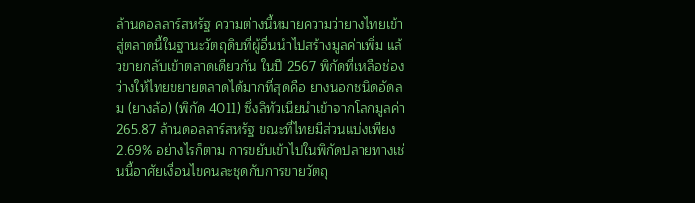ล้านดอลลาร์สหรัฐ ความต่างนี้หมายความว่ายางไทยเข้าสู่ตลาดนี้ในฐานะวัตถุดิบที่ผู้อื่นนำไปสร้างมูลค่าเพิ่ม แล้วขายกลับเข้าตลาดเดียวกัน ในปี 2567 พิกัดที่เหลือช่องว่างให้ไทยขยายตลาดได้มากที่สุดคือ ยางนอกชนิดอัดลม (ยางล้อ) (พิกัด 4011) ซึ่งลิทัวเนียนำเข้าจากโลกมูลค่า 265.87 ล้านดอลลาร์สหรัฐ ขณะที่ไทยมีส่วนแบ่งเพียง 2.69% อย่างไรก็ตาม การขยับเข้าไปในพิกัดปลายทางเช่นนี้อาศัยเงื่อนไขคนละชุดกับการขายวัตถุ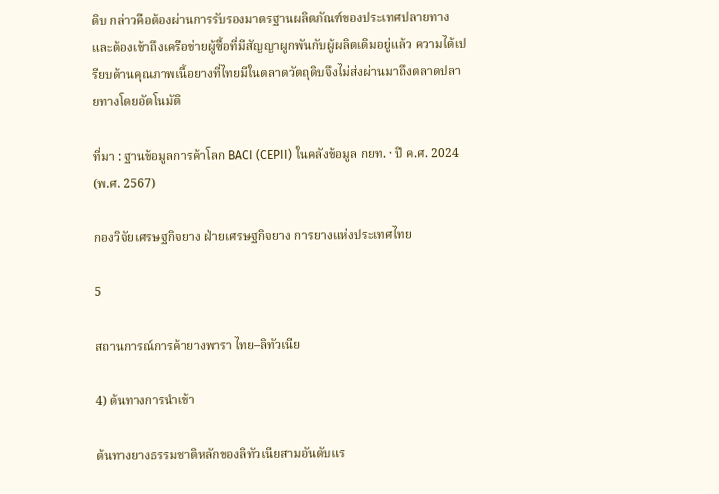ดิบ กล่าวคือต้องผ่านการรับรองมาตรฐานผลิตภัณฑ์ของประเทศปลายทาง และต้องเข้าถึงเครือข่ายผู้ซื้อที่มีสัญญาผูกพันกับผู้ผลิตเดิมอยู่แล้ว ความได้เปรียบด้านคุณภาพเนื้อยางที่ไทยมีในตลาดวัตถุดิบจึงไม่ส่งผ่านมาถึงตลาดปลายทางโดยอัตโนมัติ

ที่มา : ฐานข้อมูลการค้าโลก BACI (CEPII) ในคลังข้อมูล กยท. · ปี ค.ศ. 2024 (พ.ศ. 2567)

กองวิจัยเศรษฐกิจยาง ฝ่ายเศรษฐกิจยาง การยางแห่งประเทศไทย

5

สถานการณ์การค้ายางพารา ไทย–ลิทัวเนีย

4) ต้นทางการนำเข้า

ต้นทางยางธรรมชาติหลักของลิทัวเนียสามอันดับแร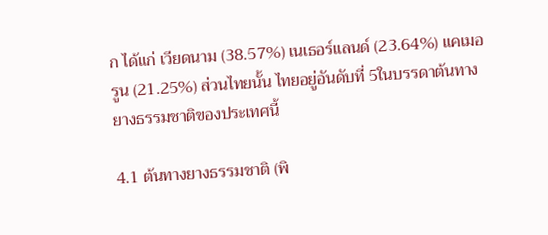ก ได้แก่ เวียดนาม (38.57%) เนเธอร์แลนด์ (23.64%) แคเมอรูน (21.25%) ส่วนไทยนั้น ไทยอยู่อันดับที่ 5ในบรรดาต้นทางยางธรรมชาติของประเทศนี้

4.1 ต้นทางยางธรรมชาติ (พิ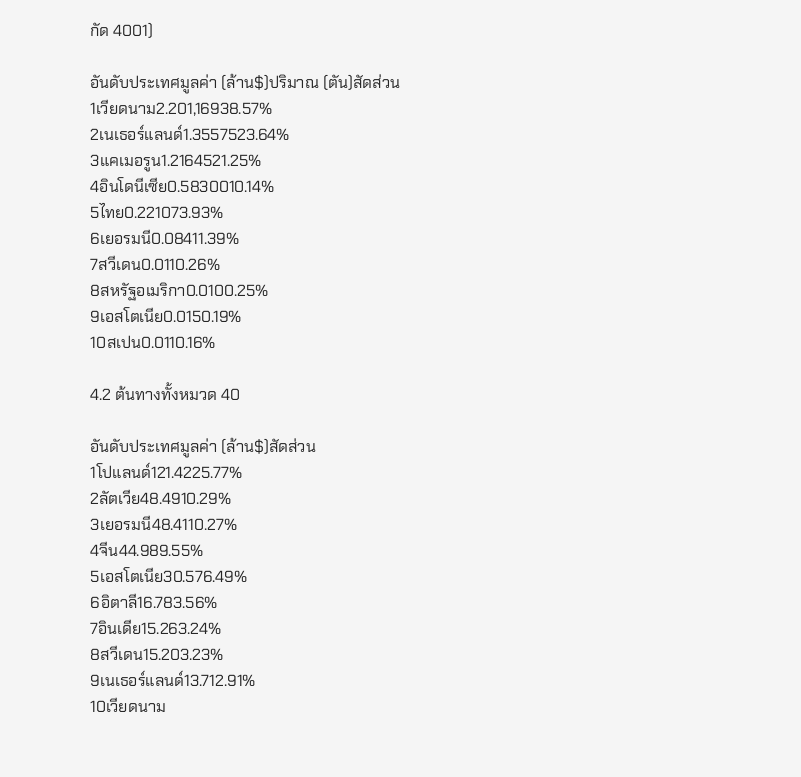กัด 4001)

อันดับประเทศมูลค่า (ล้าน$)ปริมาณ (ตัน)สัดส่วน
1เวียดนาม2.201,16938.57%
2เนเธอร์แลนด์1.3557523.64%
3แคเมอรูน1.2164521.25%
4อินโดนีเซีย0.5830010.14%
5ไทย0.221073.93%
6เยอรมนี0.08411.39%
7สวีเดน0.0110.26%
8สหรัฐอเมริกา0.0100.25%
9เอสโตเนีย0.0150.19%
10สเปน0.0110.16%

4.2 ต้นทางทั้งหมวด 40

อันดับประเทศมูลค่า (ล้าน$)สัดส่วน
1โปแลนด์121.4225.77%
2ลัตเวีย48.4910.29%
3เยอรมนี48.4110.27%
4จีน44.989.55%
5เอสโตเนีย30.576.49%
6อิตาลี16.783.56%
7อินเดีย15.263.24%
8สวีเดน15.203.23%
9เนเธอร์แลนด์13.712.91%
10เวียดนาม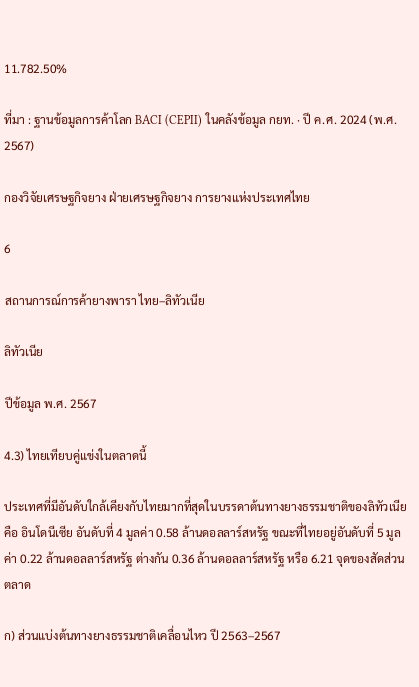11.782.50%

ที่มา : ฐานข้อมูลการค้าโลก BACI (CEPII) ในคลังข้อมูล กยท. · ปี ค.ศ. 2024 (พ.ศ. 2567)

กองวิจัยเศรษฐกิจยาง ฝ่ายเศรษฐกิจยาง การยางแห่งประเทศไทย

6

สถานการณ์การค้ายางพารา ไทย–ลิทัวเนีย

ลิทัวเนีย

ปีข้อมูล พ.ศ. 2567

4.3) ไทยเทียบคู่แข่งในตลาดนี้

ประเทศที่มีอันดับใกล้เคียงกับไทยมากที่สุดในบรรดาต้นทางยางธรรมชาติของลิทัวเนียคือ อินโดนีเซีย อันดับที่ 4 มูลค่า 0.58 ล้านดอลลาร์สหรัฐ ขณะที่ไทยอยู่อันดับที่ 5 มูลค่า 0.22 ล้านดอลลาร์สหรัฐ ต่างกัน 0.36 ล้านดอลลาร์สหรัฐ หรือ 6.21 จุดของสัดส่วนตลาด

ก) ส่วนแบ่งต้นทางยางธรรมชาติเคลื่อนไหว ปี 2563–2567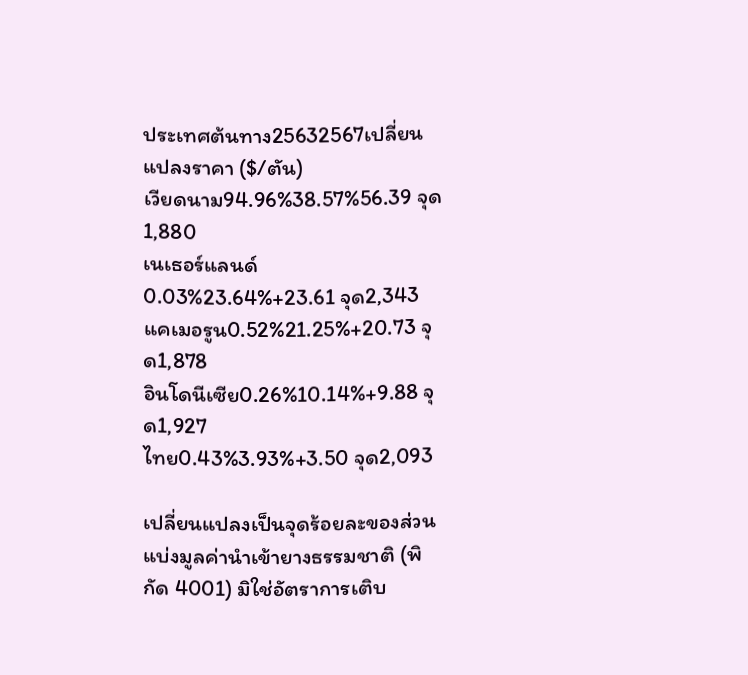ประเทศต้นทาง25632567เปลี่ยนแปลงราคา ($/ตัน)
เวียดนาม94.96%38.57%56.39 จุด1,880
เนเธอร์แลนด์0.03%23.64%+23.61 จุด2,343
แคเมอรูน0.52%21.25%+20.73 จุด1,878
อินโดนีเซีย0.26%10.14%+9.88 จุด1,927
ไทย0.43%3.93%+3.50 จุด2,093

เปลี่ยนแปลงเป็นจุดร้อยละของส่วนแบ่งมูลค่านำเข้ายางธรรมชาติ (พิกัด 4001) มิใช่อัตราการเติบ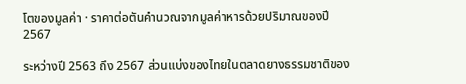โตของมูลค่า · ราคาต่อตันคำนวณจากมูลค่าหารด้วยปริมาณของปี 2567

ระหว่างปี 2563 ถึง 2567 ส่วนแบ่งของไทยในตลาดยางธรรมชาติของ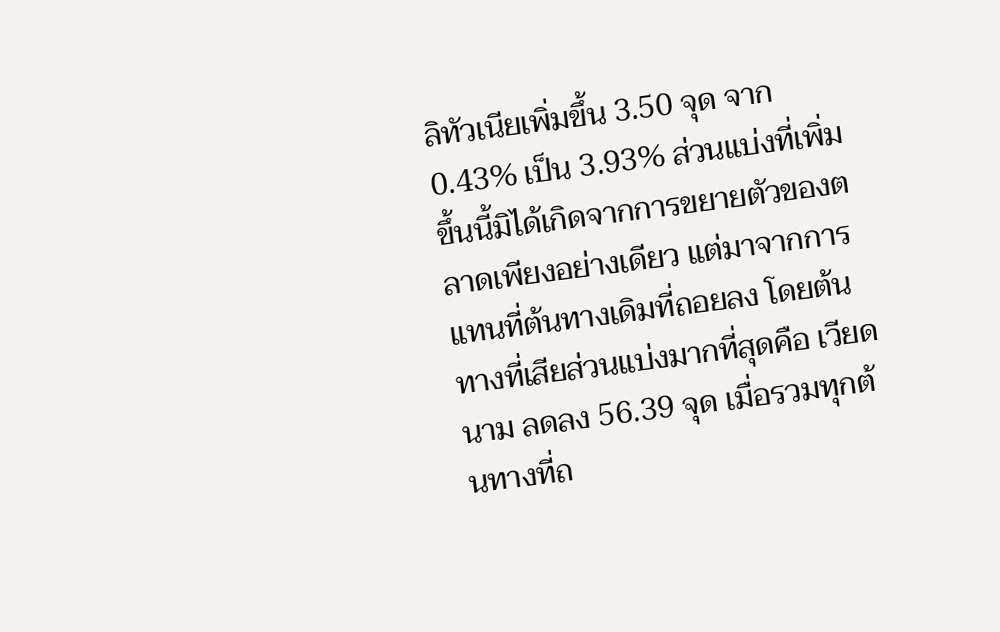ลิทัวเนียเพิ่มขึ้น 3.50 จุด จาก 0.43% เป็น 3.93% ส่วนแบ่งที่เพิ่มขึ้นนี้มิได้เกิดจากการขยายตัวของตลาดเพียงอย่างเดียว แต่มาจากการแทนที่ต้นทางเดิมที่ถอยลง โดยต้นทางที่เสียส่วนแบ่งมากที่สุดคือ เวียดนาม ลดลง 56.39 จุด เมื่อรวมทุกต้นทางที่ถ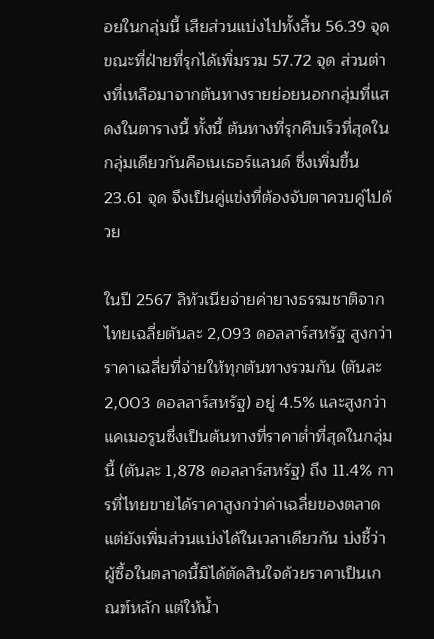อยในกลุ่มนี้ เสียส่วนแบ่งไปทั้งสิ้น 56.39 จุด ขณะที่ฝ่ายที่รุกได้เพิ่มรวม 57.72 จุด ส่วนต่างที่เหลือมาจากต้นทางรายย่อยนอกกลุ่มที่แสดงในตารางนี้ ทั้งนี้ ต้นทางที่รุกคืบเร็วที่สุดในกลุ่มเดียวกันคือเนเธอร์แลนด์ ซึ่งเพิ่มขึ้น 23.61 จุด จึงเป็นคู่แข่งที่ต้องจับตาควบคู่ไปด้วย

ในปี 2567 ลิทัวเนียจ่ายค่ายางธรรมชาติจากไทยเฉลี่ยตันละ 2,093 ดอลลาร์สหรัฐ สูงกว่าราคาเฉลี่ยที่จ่ายให้ทุกต้นทางรวมกัน (ตันละ 2,003 ดอลลาร์สหรัฐ) อยู่ 4.5% และสูงกว่าแคเมอรูนซึ่งเป็นต้นทางที่ราคาต่ำที่สุดในกลุ่มนี้ (ตันละ 1,878 ดอลลาร์สหรัฐ) ถึง 11.4% การที่ไทยขายได้ราคาสูงกว่าค่าเฉลี่ยของตลาดแต่ยังเพิ่มส่วนแบ่งได้ในเวลาเดียวกัน บ่งชี้ว่าผู้ซื้อในตลาดนี้มิได้ตัดสินใจด้วยราคาเป็นเกณฑ์หลัก แต่ให้น้ำ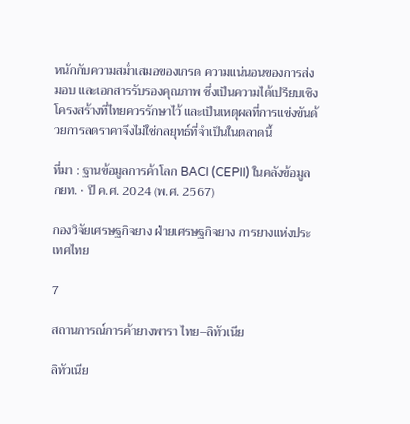หนักกับความสม่ำเสมอของเกรด ความแน่นอนของการส่งมอบ และเอกสารรับรองคุณภาพ ซึ่งเป็นความได้เปรียบเชิงโครงสร้างที่ไทยควรรักษาไว้ และเป็นเหตุผลที่การแข่งขันด้วยการลดราคาจึงไม่ใช่กลยุทธ์ที่จำเป็นในตลาดนี้

ที่มา : ฐานข้อมูลการค้าโลก BACI (CEPII) ในคลังข้อมูล กยท. · ปี ค.ศ. 2024 (พ.ศ. 2567)

กองวิจัยเศรษฐกิจยาง ฝ่ายเศรษฐกิจยาง การยางแห่งประเทศไทย

7

สถานการณ์การค้ายางพารา ไทย–ลิทัวเนีย

ลิทัวเนีย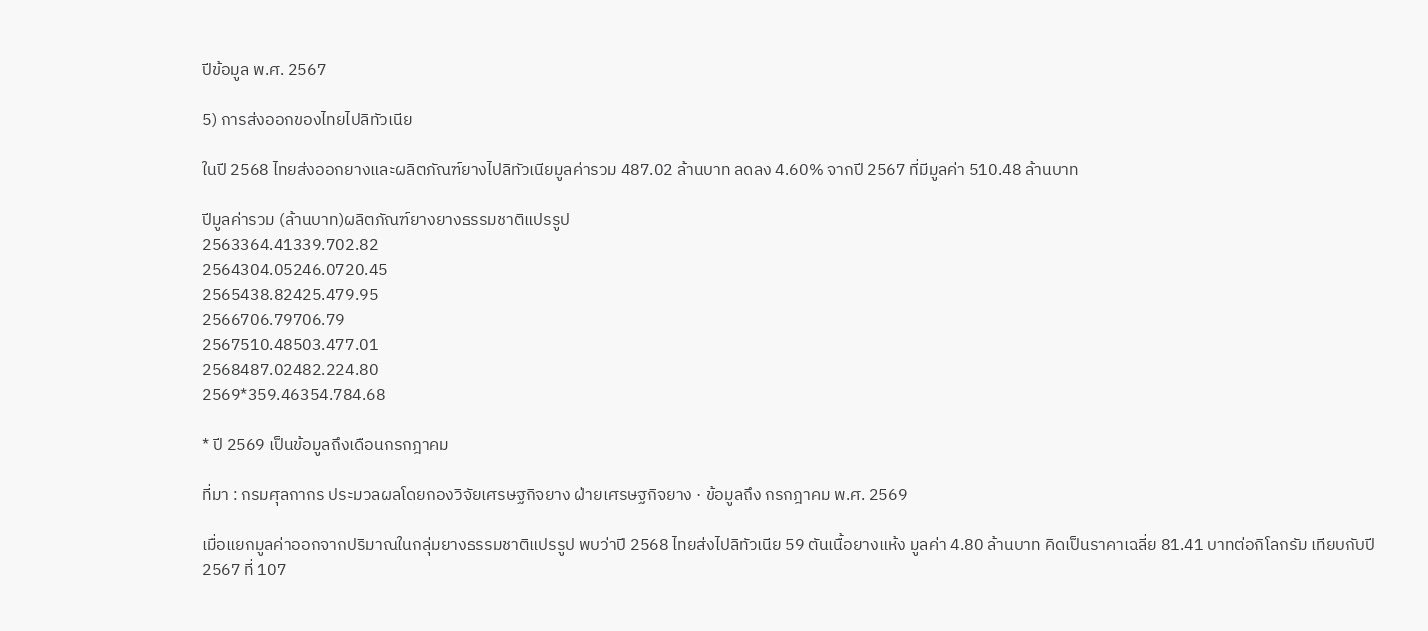ปีข้อมูล พ.ศ. 2567

5) การส่งออกของไทยไปลิทัวเนีย

ในปี 2568 ไทยส่งออกยางและผลิตภัณฑ์ยางไปลิทัวเนียมูลค่ารวม 487.02 ล้านบาท ลดลง 4.60% จากปี 2567 ที่มีมูลค่า 510.48 ล้านบาท

ปีมูลค่ารวม (ล้านบาท)ผลิตภัณฑ์ยางยางธรรมชาติแปรรูป
2563364.41339.702.82
2564304.05246.0720.45
2565438.82425.479.95
2566706.79706.79
2567510.48503.477.01
2568487.02482.224.80
2569*359.46354.784.68

* ปี 2569 เป็นข้อมูลถึงเดือนกรกฎาคม

ที่มา : กรมศุลกากร ประมวลผลโดยกองวิจัยเศรษฐกิจยาง ฝ่ายเศรษฐกิจยาง · ข้อมูลถึง กรกฎาคม พ.ศ. 2569

เมื่อแยกมูลค่าออกจากปริมาณในกลุ่มยางธรรมชาติแปรรูป พบว่าปี 2568 ไทยส่งไปลิทัวเนีย 59 ตันเนื้อยางแห้ง มูลค่า 4.80 ล้านบาท คิดเป็นราคาเฉลี่ย 81.41 บาทต่อกิโลกรัม เทียบกับปี 2567 ที่ 107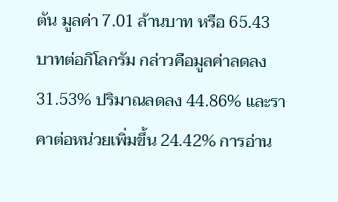ตัน มูลค่า 7.01 ล้านบาท หรือ 65.43 บาทต่อกิโลกรัม กล่าวคือมูลค่าลดลง 31.53% ปริมาณลดลง 44.86% และราคาต่อหน่วยเพิ่มขึ้น 24.42% การอ่าน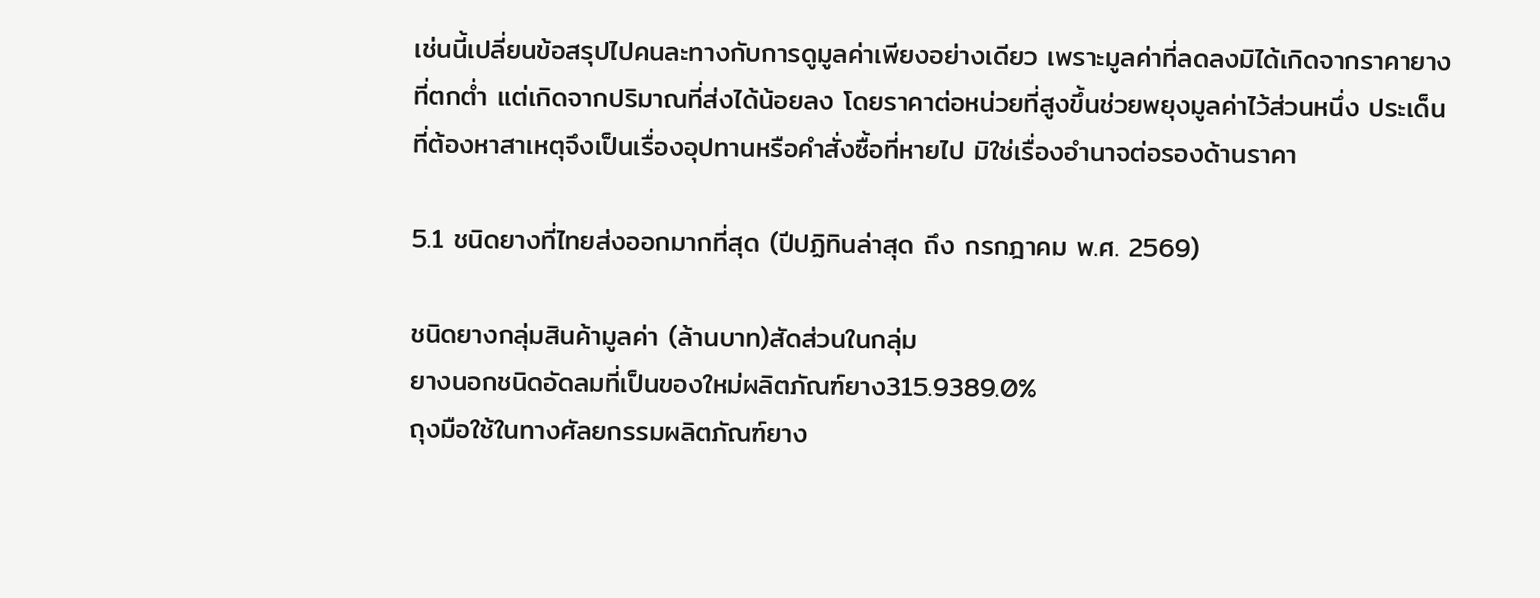เช่นนี้เปลี่ยนข้อสรุปไปคนละทางกับการดูมูลค่าเพียงอย่างเดียว เพราะมูลค่าที่ลดลงมิได้เกิดจากราคายางที่ตกต่ำ แต่เกิดจากปริมาณที่ส่งได้น้อยลง โดยราคาต่อหน่วยที่สูงขึ้นช่วยพยุงมูลค่าไว้ส่วนหนึ่ง ประเด็นที่ต้องหาสาเหตุจึงเป็นเรื่องอุปทานหรือคำสั่งซื้อที่หายไป มิใช่เรื่องอำนาจต่อรองด้านราคา

5.1 ชนิดยางที่ไทยส่งออกมากที่สุด (ปีปฏิทินล่าสุด ถึง กรกฎาคม พ.ศ. 2569)

ชนิดยางกลุ่มสินค้ามูลค่า (ล้านบาท)สัดส่วนในกลุ่ม
ยางนอกชนิดอัดลมที่เป็นของใหม่ผลิตภัณฑ์ยาง315.9389.0%
ถุงมือใช้ในทางศัลยกรรมผลิตภัณฑ์ยาง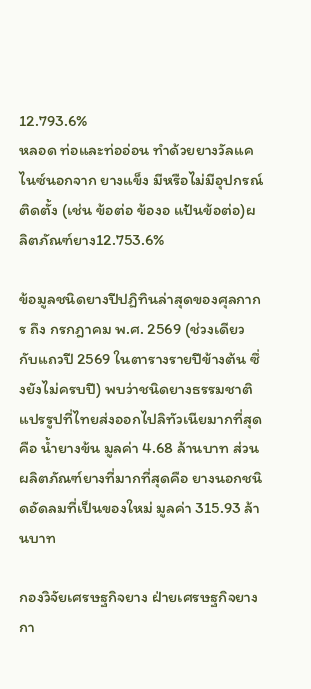12.793.6%
หลอด ท่อและท่ออ่อน ทำด้วยยางวัลแคไนซ์นอกจาก ยางแข็ง มีหรือไม่มีอุปกรณ์ติดตั้ง (เช่น ข้อต่อ ข้องอ แป้นข้อต่อ)ผลิตภัณฑ์ยาง12.753.6%

ข้อมูลชนิดยางปีปฏิทินล่าสุดของศุลกากร ถึง กรกฎาคม พ.ศ. 2569 (ช่วงเดียวกับแถวปี 2569 ในตารางรายปีข้างต้น ซึ่งยังไม่ครบปี) พบว่าชนิดยางธรรมชาติแปรรูปที่ไทยส่งออกไปลิทัวเนียมากที่สุดคือ น้ำยางข้น มูลค่า 4.68 ล้านบาท ส่วนผลิตภัณฑ์ยางที่มากที่สุดคือ ยางนอกชนิดอัดลมที่เป็นของใหม่ มูลค่า 315.93 ล้านบาท

กองวิจัยเศรษฐกิจยาง ฝ่ายเศรษฐกิจยาง กา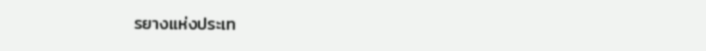รยางแห่งประเท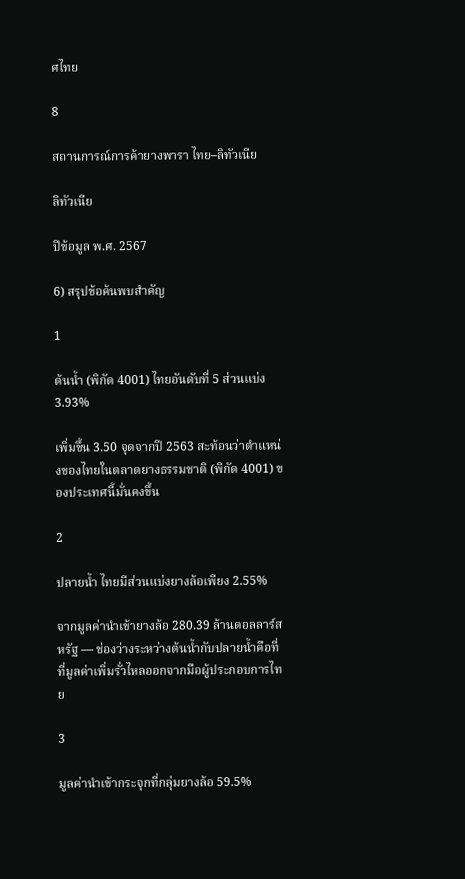ศไทย

8

สถานการณ์การค้ายางพารา ไทย–ลิทัวเนีย

ลิทัวเนีย

ปีข้อมูล พ.ศ. 2567

6) สรุปข้อค้นพบสำคัญ

1

ต้นน้ำ (พิกัด 4001) ไทยอันดับที่ 5 ส่วนแบ่ง 3.93%

เพิ่มขึ้น 3.50 จุดจากปี 2563 สะท้อนว่าตำแหน่งของไทยในตลาดยางธรรมชาติ (พิกัด 4001) ของประเทศนี้มั่นคงขึ้น

2

ปลายน้ำ ไทยมีส่วนแบ่งยางล้อเพียง 2.55%

จากมูลค่านำเข้ายางล้อ 280.39 ล้านดอลลาร์สหรัฐ — ช่องว่างระหว่างต้นน้ำกับปลายน้ำคือที่ที่มูลค่าเพิ่มรั่วไหลออกจากมือผู้ประกอบการไทย

3

มูลค่านำเข้ากระจุกที่กลุ่มยางล้อ 59.5%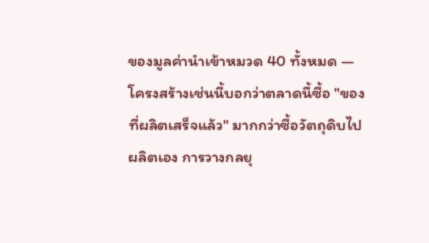ของมูลค่านำเข้าหมวด 40 ทั้งหมด — โครงสร้างเช่นนี้บอกว่าตลาดนี้ซื้อ "ของที่ผลิตเสร็จแล้ว" มากกว่าซื้อวัตถุดิบไปผลิตเอง การวางกลยุ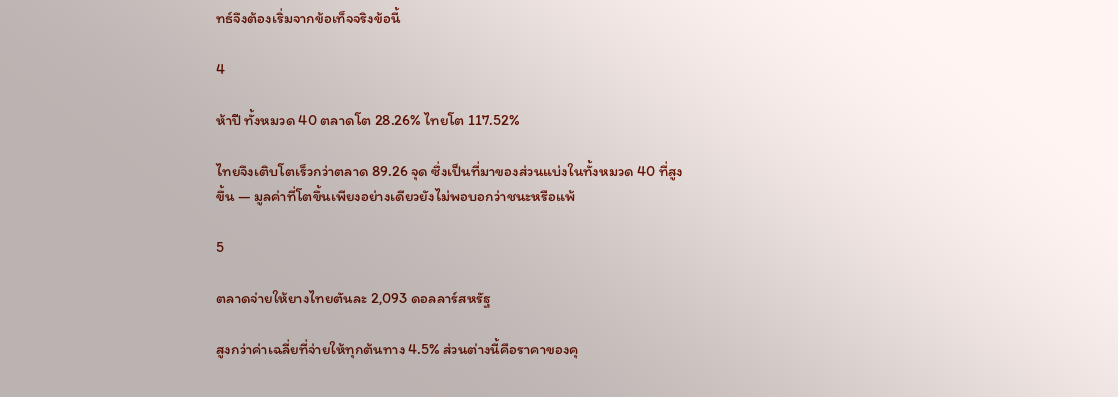ทธ์จึงต้องเริ่มจากข้อเท็จจริงข้อนี้

4

ห้าปี ทั้งหมวด 40 ตลาดโต 28.26% ไทยโต 117.52%

ไทยจึงเติบโตเร็วกว่าตลาด 89.26 จุด ซึ่งเป็นที่มาของส่วนแบ่งในทั้งหมวด 40 ที่สูงขึ้น — มูลค่าที่โตขึ้นเพียงอย่างเดียวยังไม่พอบอกว่าชนะหรือแพ้

5

ตลาดจ่ายให้ยางไทยตันละ 2,093 ดอลลาร์สหรัฐ

สูงกว่าค่าเฉลี่ยที่จ่ายให้ทุกต้นทาง 4.5% ส่วนต่างนี้คือราคาของคุ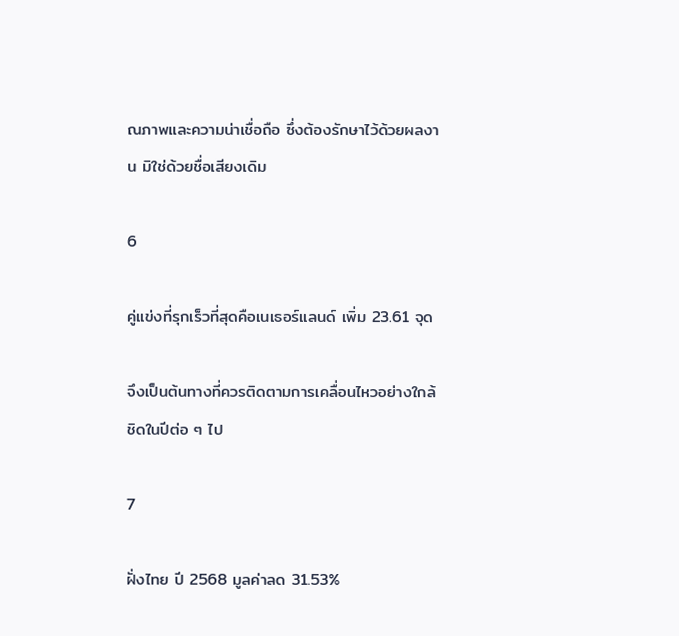ณภาพและความน่าเชื่อถือ ซึ่งต้องรักษาไว้ด้วยผลงาน มิใช่ด้วยชื่อเสียงเดิม

6

คู่แข่งที่รุกเร็วที่สุดคือเนเธอร์แลนด์ เพิ่ม 23.61 จุด

จึงเป็นต้นทางที่ควรติดตามการเคลื่อนไหวอย่างใกล้ชิดในปีต่อ ๆ ไป

7

ฝั่งไทย ปี 2568 มูลค่าลด 31.53%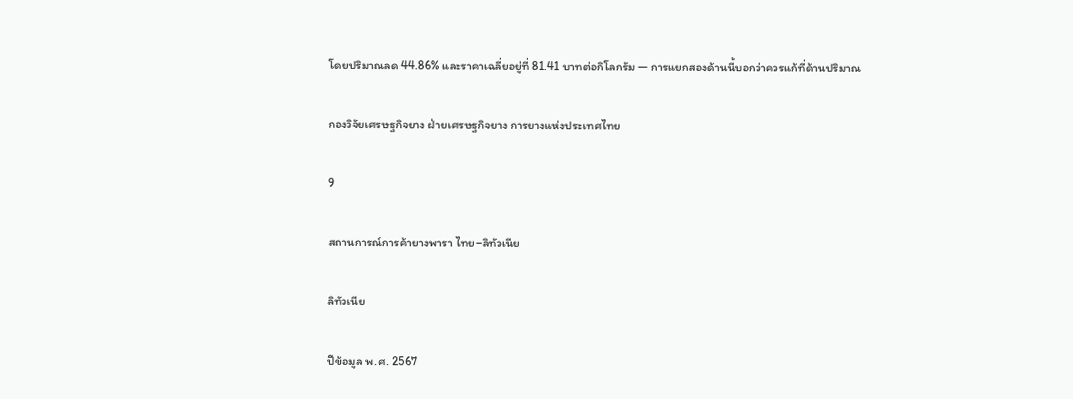โดยปริมาณลด 44.86% และราคาเฉลี่ยอยู่ที่ 81.41 บาทต่อกิโลกรัม — การแยกสองด้านนี้บอกว่าควรแก้ที่ด้านปริมาณ

กองวิจัยเศรษฐกิจยาง ฝ่ายเศรษฐกิจยาง การยางแห่งประเทศไทย

9

สถานการณ์การค้ายางพารา ไทย–ลิทัวเนีย

ลิทัวเนีย

ปีข้อมูล พ.ศ. 2567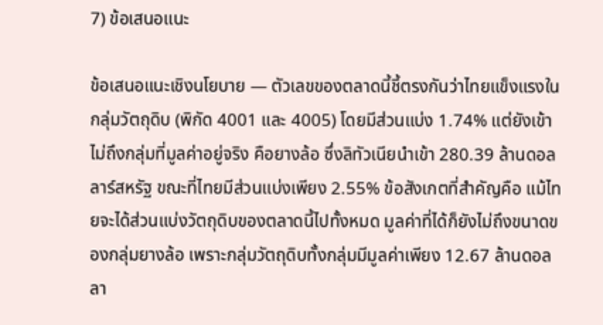7) ข้อเสนอแนะ

ข้อเสนอแนะเชิงนโยบาย — ตัวเลขของตลาดนี้ชี้ตรงกันว่าไทยแข็งแรงในกลุ่มวัตถุดิบ (พิกัด 4001 และ 4005) โดยมีส่วนแบ่ง 1.74% แต่ยังเข้าไม่ถึงกลุ่มที่มูลค่าอยู่จริง คือยางล้อ ซึ่งลิทัวเนียนำเข้า 280.39 ล้านดอลลาร์สหรัฐ ขณะที่ไทยมีส่วนแบ่งเพียง 2.55% ข้อสังเกตที่สำคัญคือ แม้ไทยจะได้ส่วนแบ่งวัตถุดิบของตลาดนี้ไปทั้งหมด มูลค่าที่ได้ก็ยังไม่ถึงขนาดของกลุ่มยางล้อ เพราะกลุ่มวัตถุดิบทั้งกลุ่มมีมูลค่าเพียง 12.67 ล้านดอลลา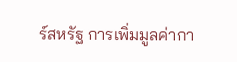ร์สหรัฐ การเพิ่มมูลค่ากา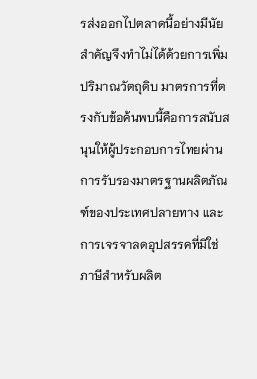รส่งออกไปตลาดนี้อย่างมีนัยสำคัญจึงทำไม่ได้ด้วยการเพิ่มปริมาณวัตถุดิบ มาตรการที่ตรงกับข้อค้นพบนี้คือการสนับสนุนให้ผู้ประกอบการไทยผ่านการรับรองมาตรฐานผลิตภัณฑ์ของประเทศปลายทาง และการเจรจาลดอุปสรรคที่มิใช่ภาษีสำหรับผลิต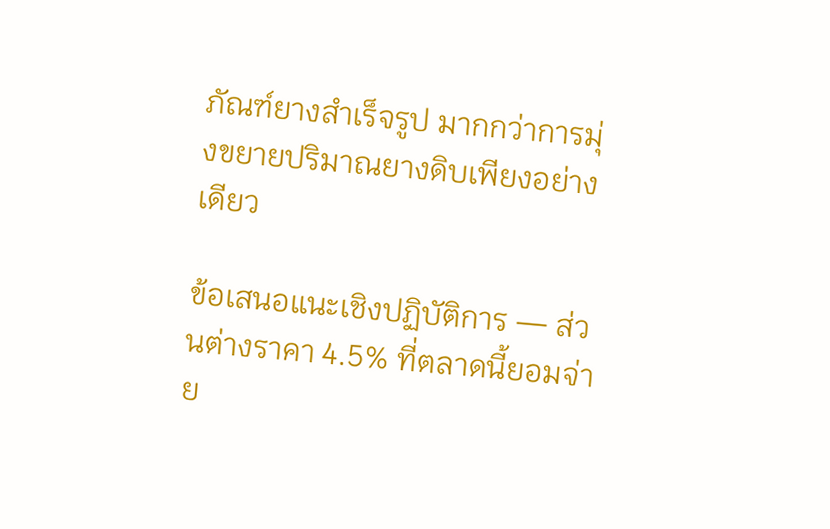ภัณฑ์ยางสำเร็จรูป มากกว่าการมุ่งขยายปริมาณยางดิบเพียงอย่างเดียว

ข้อเสนอแนะเชิงปฏิบัติการ — ส่วนต่างราคา 4.5% ที่ตลาดนี้ยอมจ่าย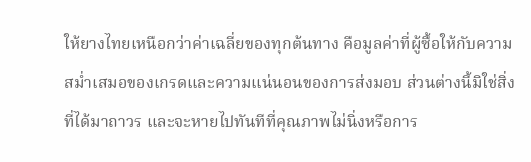ให้ยางไทยเหนือกว่าค่าเฉลี่ยของทุกต้นทาง คือมูลค่าที่ผู้ซื้อให้กับความสม่ำเสมอของเกรดและความแน่นอนของการส่งมอบ ส่วนต่างนี้มิใช่สิ่งที่ได้มาถาวร และจะหายไปทันทีที่คุณภาพไม่นิ่งหรือการ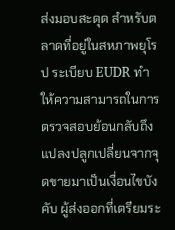ส่งมอบสะดุด สำหรับตลาดที่อยู่ในสหภาพยุโรป ระเบียบ EUDR ทำให้ความสามารถในการตรวจสอบย้อนกลับถึงแปลงปลูกเปลี่ยนจากจุดขายมาเป็นเงื่อนไขบังคับ ผู้ส่งออกที่เตรียมระ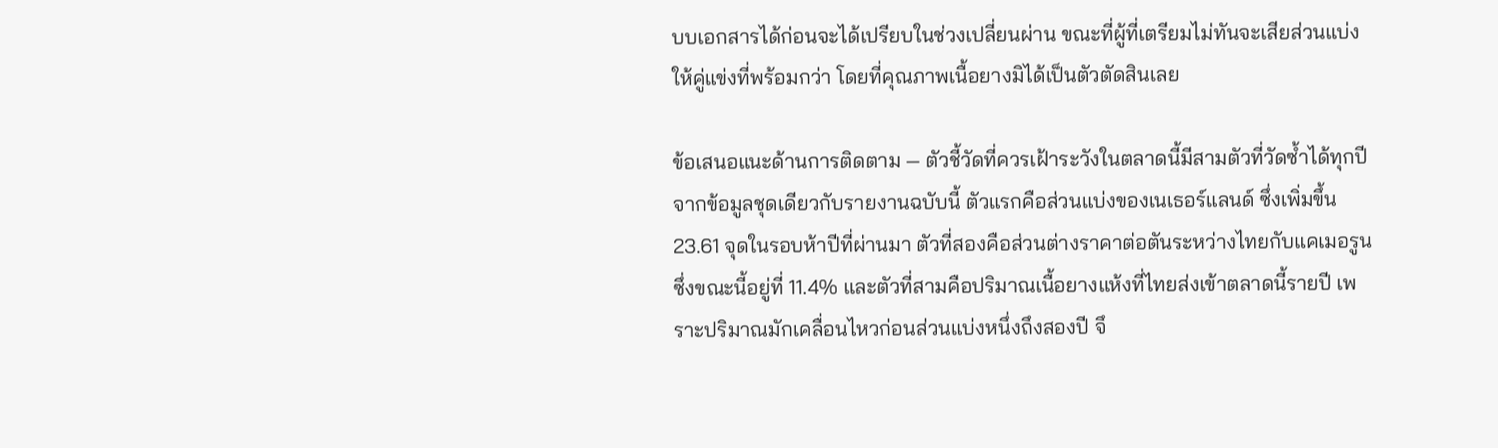บบเอกสารได้ก่อนจะได้เปรียบในช่วงเปลี่ยนผ่าน ขณะที่ผู้ที่เตรียมไม่ทันจะเสียส่วนแบ่งให้คู่แข่งที่พร้อมกว่า โดยที่คุณภาพเนื้อยางมิได้เป็นตัวตัดสินเลย

ข้อเสนอแนะด้านการติดตาม — ตัวชี้วัดที่ควรเฝ้าระวังในตลาดนี้มีสามตัวที่วัดซ้ำได้ทุกปีจากข้อมูลชุดเดียวกับรายงานฉบับนี้ ตัวแรกคือส่วนแบ่งของเนเธอร์แลนด์ ซึ่งเพิ่มขึ้น 23.61 จุดในรอบห้าปีที่ผ่านมา ตัวที่สองคือส่วนต่างราคาต่อตันระหว่างไทยกับแคเมอรูน ซึ่งขณะนี้อยู่ที่ 11.4% และตัวที่สามคือปริมาณเนื้อยางแห้งที่ไทยส่งเข้าตลาดนี้รายปี เพราะปริมาณมักเคลื่อนไหวก่อนส่วนแบ่งหนึ่งถึงสองปี จึ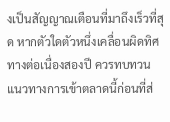งเป็นสัญญาณเตือนที่มาถึงเร็วที่สุด หากตัวใดตัวหนึ่งเคลื่อนผิดทิศทางต่อเนื่องสองปี ควรทบทวนแนวทางการเข้าตลาดนี้ก่อนที่ส่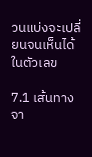วนแบ่งจะเปลี่ยนจนเห็นได้ในตัวเลข

7.1 เส้นทางจา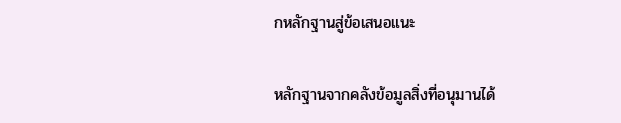กหลักฐานสู่ข้อเสนอแนะ

หลักฐานจากคลังข้อมูลสิ่งที่อนุมานได้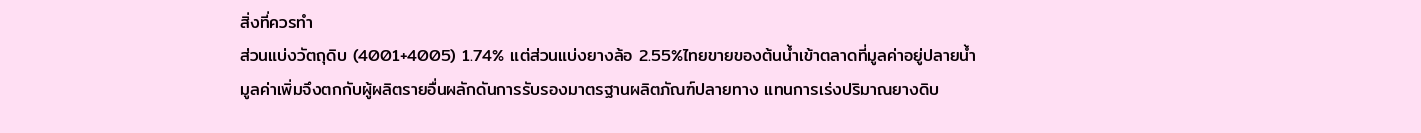สิ่งที่ควรทำ
ส่วนแบ่งวัตถุดิบ (4001+4005) 1.74% แต่ส่วนแบ่งยางล้อ 2.55%ไทยขายของต้นน้ำเข้าตลาดที่มูลค่าอยู่ปลายน้ำ มูลค่าเพิ่มจึงตกกับผู้ผลิตรายอื่นผลักดันการรับรองมาตรฐานผลิตภัณฑ์ปลายทาง แทนการเร่งปริมาณยางดิบ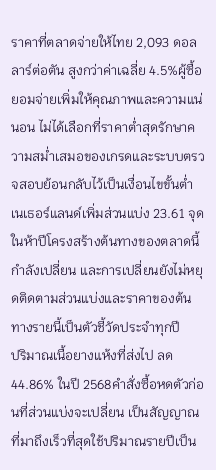ราคาที่ตลาดจ่ายให้ไทย 2,093 ดอลลาร์ต่อตัน สูงกว่าค่าเฉลี่ย 4.5%ผู้ซื้อยอมจ่ายเพิ่มให้คุณภาพและความแน่นอน ไม่ได้เลือกที่ราคาต่ำสุดรักษาความสม่ำเสมอของเกรดและระบบตรวจสอบย้อนกลับไว้เป็นเงื่อนไขขั้นต่ำ
เนเธอร์แลนด์เพิ่มส่วนแบ่ง 23.61 จุดในห้าปีโครงสร้างต้นทางของตลาดนี้กำลังเปลี่ยน และการเปลี่ยนยังไม่หยุดติดตามส่วนแบ่งและราคาของต้นทางรายนี้เป็นตัวชี้วัดประจำทุกปี
ปริมาณเนื้อยางแห้งที่ส่งไป ลด 44.86% ในปี 2568คำสั่งซื้อหดตัวก่อนที่ส่วนแบ่งจะเปลี่ยน เป็นสัญญาณที่มาถึงเร็วที่สุดใช้ปริมาณรายปีเป็น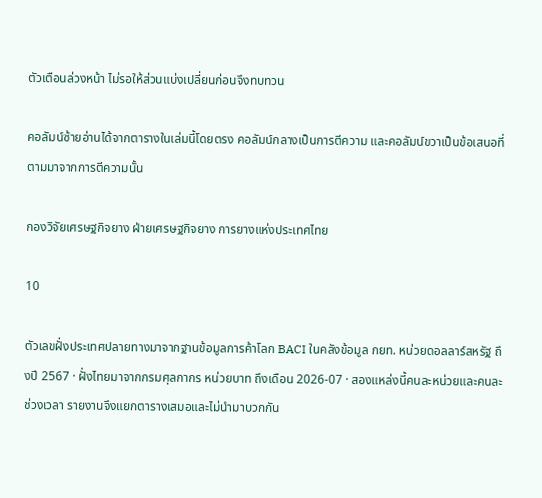ตัวเตือนล่วงหน้า ไม่รอให้ส่วนแบ่งเปลี่ยนก่อนจึงทบทวน

คอลัมน์ซ้ายอ่านได้จากตารางในเล่มนี้โดยตรง คอลัมน์กลางเป็นการตีความ และคอลัมน์ขวาเป็นข้อเสนอที่ตามมาจากการตีความนั้น

กองวิจัยเศรษฐกิจยาง ฝ่ายเศรษฐกิจยาง การยางแห่งประเทศไทย

10

ตัวเลขฝั่งประเทศปลายทางมาจากฐานข้อมูลการค้าโลก BACI ในคลังข้อมูล กยท. หน่วยดอลลาร์สหรัฐ ถึงปี 2567 · ฝั่งไทยมาจากกรมศุลกากร หน่วยบาท ถึงเดือน 2026-07 · สองแหล่งนี้คนละหน่วยและคนละช่วงเวลา รายงานจึงแยกตารางเสมอและไม่นำมาบวกกัน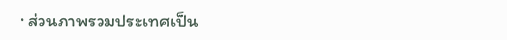· ส่วนภาพรวมประเทศเป็น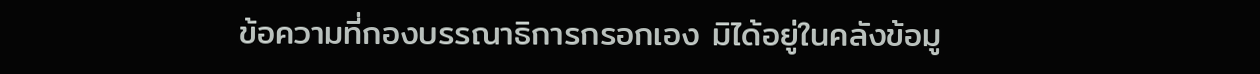ข้อความที่กองบรรณาธิการกรอกเอง มิได้อยู่ในคลังข้อมู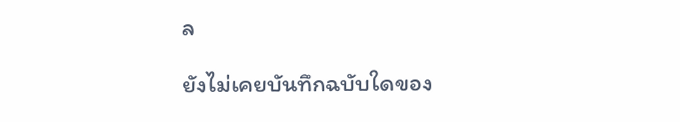ล

ยังไม่เคยบันทึกฉบับใดของ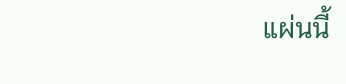แผ่นนี้